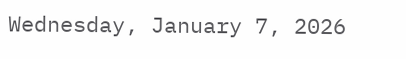Wednesday, January 7, 2026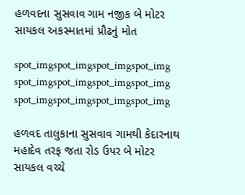હળવદના સુસવાવ ગામ નજીક બે મોટર સાયકલ અકસ્માતમાં પ્રૌઢનું મોત

spot_imgspot_imgspot_imgspot_img
spot_imgspot_imgspot_imgspot_img
spot_imgspot_imgspot_imgspot_img

હળવદ તાલુકાના સુસવાવ ગામથી કેદારનાથ મહાદેવ તરફ જતા રોડ ઉપર બે મોટર સાયકલ વચ્ચે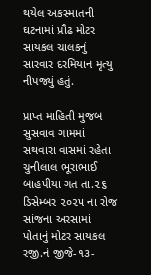થયેલ અકસ્માતની ઘટનામાં પ્રૌઢ મોટર સાયકલ ચાલકનું સારવાર દરમિયાન મૃત્યુ નીપજ્યું હતું.

પ્રાપ્ત માહિતી મુજબ સુસવાવ ગામમાં સથવારા વાસમાં રહેતા ચુનીલાલ ભૂરાભાઈ બાહપીયા ગત તા.૨૬ ડિસેમ્બર ૨૦૨૫ ના રોજ સાંજના અરસામાં પોતાનું મોટર સાયકલ રજી.નં જીજે-૧૩-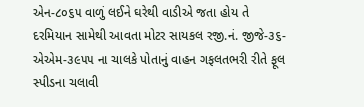એન-૮૦૬૫ વાળું લઈને ઘરેથી વાડીએ જતા હોય તે દરમિયાન સામેથી આવતા મોટર સાયકલ રજી.નં. જીજે-૩૬-એએમ-૩૯૫૫ ના ચાલકે પોતાનું વાહન ગફલતભરી રીતે ફૂલ સ્પીડના ચલાવી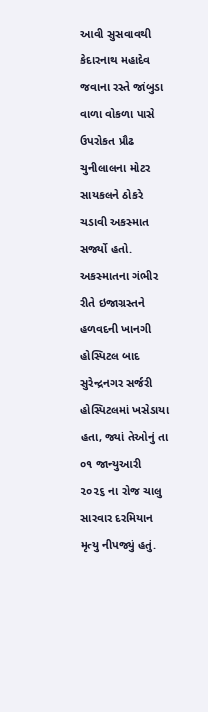આવી સુસવાવથી કેદારનાથ મહાદેવ જવાના રસ્તે જાંબુડા વાળા વોકળા પાસે ઉપરોકત પ્રૌઢ ચુનીલાલના મોટર સાયકલને ઠોકરે ચડાવી અકસ્માત સર્જ્યો હતો. અકસ્માતના ગંભીર રીતે ઇજાગ્રસ્તને હળવદની ખાનગી હોસ્પિટલ બાદ સુરેન્દ્રનગર સર્જરી હોસ્પિટલમાં ખસેડાયા હતા, જ્યાં તેઓનું તા ૦૧ જાન્યુઆરી ૨૦૨૬ ના રોજ ચાલુ સારવાર દરમિયાન મૃત્યુ નીપજ્યું હતું.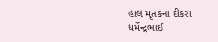હાલ મૃતકના દીકરા ધર્મેન્દ્રભાઈ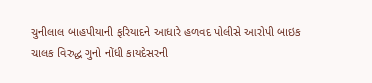ચુનીલાલ બાહપીયાની ફરિયાદને આધારે હળવદ પોલીસે આરોપી બાઇક ચાલક વિરુદ્ધ ગુનો નોંધી કાયદેસરની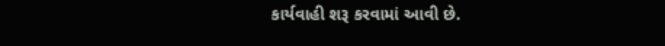કાર્યવાહી શરૂ કરવામાં આવી છે.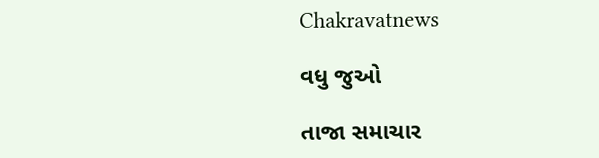Chakravatnews

વધુ જુઓ

તાજા સમાચાર